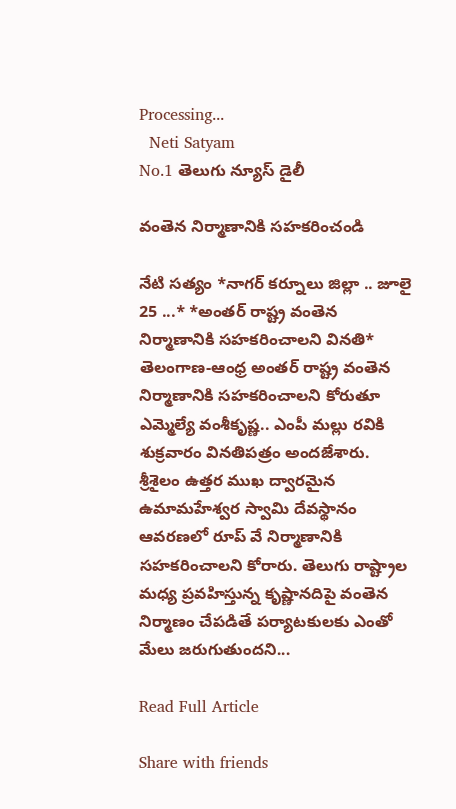Processing...
  Neti Satyam
No.1 తెలుగు న్యూస్ డైలీ

వంతెన నిర్మాణానికి సహకరించండి

నేటి సత్యం *నాగర్ కర్నూలు జిల్లా .. జూలై 25 ...* *అంతర్ రాష్ట్ర వంతెన నిర్మాణానికి సహకరించాలని వినతి* తెలంగాణ-ఆంధ్ర అంతర్ రాష్ట్ర వంతెన నిర్మాణానికి సహకరించాలని కోరుతూ ఎమ్మెల్యే వంశీకృష్ణ.. ఎంపీ మల్లు రవికి శుక్రవారం వినతిపత్రం అందజేశారు. శ్రీశైలం ఉత్తర ముఖ ద్వారమైన ఉమామహేశ్వర స్వామి దేవస్థానం ఆవరణలో రూప్ వే నిర్మాణానికి సహకరించాలని కోరారు. తెలుగు రాష్ట్రాల మధ్య ప్రవహిస్తున్న కృష్ణానదిపై వంతెన నిర్మాణం చేపడితే పర్యాటకులకు ఎంతో మేలు జరుగుతుందని...

Read Full Article

Share with friends